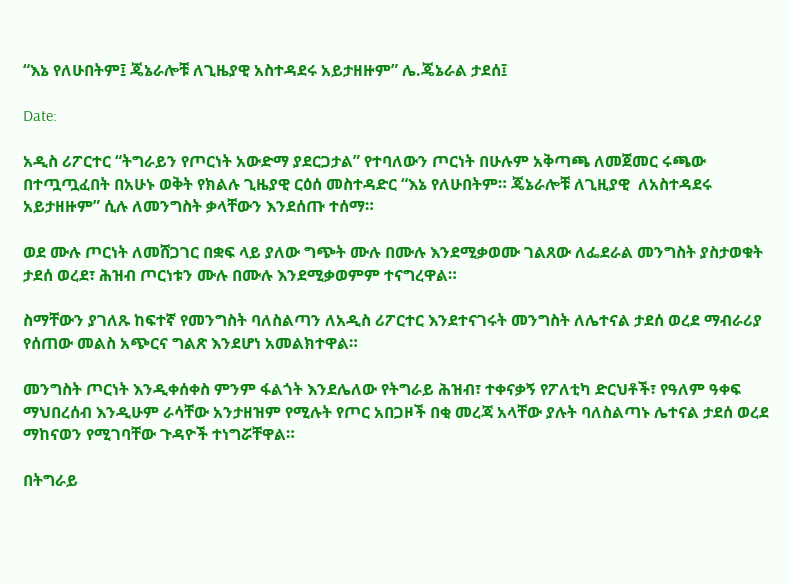“እኔ የለሁበትም፤ ጄኔራሎቹ ለጊዜያዊ አስተዳደሩ አይታዘዙም” ሌ.ጄኔራል ታደሰ፤

Date:

አዲስ ሪፖርተር “ትግራይን የጦርነት አውድማ ያደርጋታል” የተባለውን ጦርነት በሁሉም አቅጣጫ ለመጀመር ሩጫው በተጧጧፈበት በአሁኑ ወቅት የክልሉ ጊዜያዊ ርዕሰ መስተዳድር “እኔ የለሁበትም። ጄኔራሎቹ ለጊዚያዊ  ለአስተዳደሩ አይታዘዙም” ሲሉ ለመንግስት ቃላቸውን እንደሰጡ ተሰማ።

ወደ ሙሉ ጦርነት ለመሸጋገር በቋፍ ላይ ያለው ግጭት ሙሉ በሙሉ እንደሚቃወሙ ገልጸው ለፌደራል መንግስት ያስታወቁት ታደሰ ወረደ፣ ሕዝብ ጦርነቱን ሙሉ በሙሉ እንደሚቃወምም ተናግረዋል።

ስማቸውን ያገለጹ ከፍተኛ የመንግስት ባለስልጣን ለአዲስ ሪፖርተር እንደተናገሩት መንግስት ለሌተናል ታደሰ ወረደ ማብራሪያ የሰጠው መልስ አጭርና ግልጽ እንደሆነ አመልክተዋል።

መንግስት ጦርነት እንዲቀሰቀስ ምንም ፋልጎት እንደሌለው የትግራይ ሕዝብ፣ ተቀናቃኝ የፖለቲካ ድርህቶች፣ የዓለም ዓቀፍ ማህበረሰብ እንዲሁም ራሳቸው አንታዘዝም የሚሉት የጦር አበጋዞች በቂ መረጃ አላቸው ያሉት ባለስልጣኑ ሌተናል ታደሰ ወረደ ማከናወን የሚገባቸው ጉዳዮች ተነግሯቸዋል።

በትግራይ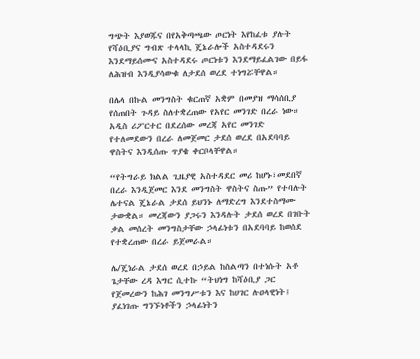ግጭት እያወጁና በየአቅጣጫው ጦርነት እየከፈቱ ያሉት የሻዕቢያና ግብጽ ተላላኪ ጄኔራሎች አስተዳደሩን እንደማይሰሙና አስተዳደሩ ጦርነቱን እንደማይፈልገው በይፋ ለሕዝብ እንዲያሳውቁ ለታደሰ ወረደ ተነግሯቸዋል።

በሌላ በኩል መንግስት ቁርጠኛ አቋም በመያዝ ማሳሰቢያ የሰጠበት ጉዳይ ስለተቋረጠው የአየር መንገድ በረራ ነው። አዲስ ሪፖርተር በደረሰው መረጃ አየር መንገድ የተለመደውን በረራ ለመጀመር ታደሰ ወረደ በአደባባይ ዋስትና እንዲሰጡ ጥያቄ ቀርቦላቸዋል።

“የትግራይ ክልል ጊዜያዊ አስተዳደር መሪ ከሆኑ፣መደበኛ በረራ እንዲጀመር እንደ መንግስት ዋስትና ስጡ” የተባሉት ሌተናል ጄኔራል ታደሰ ይህንኑ ለማድረግ እንደተስማሙ ታውቋል። መረጃውን ያጋሩን እንዳሉት ታደሰ ወረደ በገቡት ቃል መሰረት መንግስታቸው ኃላፊነቱን በአደባባይ ከወሰደ የተቋረጠው በረራ ይጀመራል።

ሌ/ጄነራል ታደሰ ወረደ በኃይል ከስልጣን በተነሱት አቶ ጌታቸው ረዳ እግር ሲተኩ “ትህነግ ከሻዕቢያ ጋር የጀመረውን ከሕገ መንግሥቱን እና ከሀገር ሉዐላዊነት፤ ያፈነገጡ ግንኙነቶችን ኃላፊነትን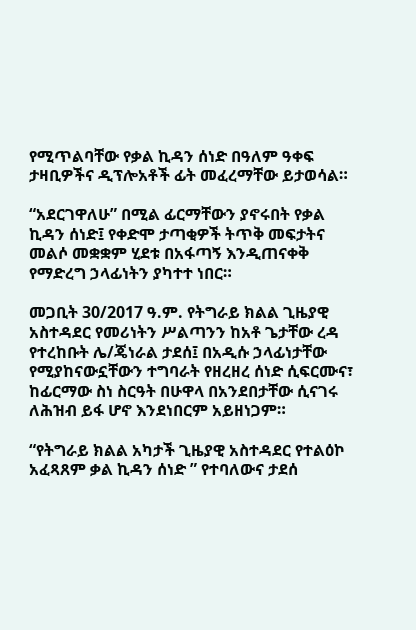የሚጥልባቸው የቃል ኪዳን ሰነድ በዓለም ዓቀፍ ታዛቢዎችና ዲፕሎአቶች ፊት መፈረማቸው ይታወሳል።

“አደርገዋለሁ” በሚል ፊርማቸውን ያኖሩበት የቃል ኪዳን ሰነድ፤ የቀድሞ ታጣቂዎች ትጥቅ መፍታትና  መልሶ መቋቋም ሂደቱ በአፋጣኝ እንዲጠናቀቅ የማድረግ ኃላፊነትን ያካተተ ነበር።

መጋቢት 30/2017 ዓ.ም. የትግራይ ክልል ጊዜያዊ አስተዳደር የመሪነትን ሥልጣንን ከአቶ ጌታቸው ረዳ የተረከቡት ሌ/ጄነራል ታደሰ፤ በአዲሱ ኃላፊነታቸው የሚያከናውኗቸውን ተግባራት የዘረዘረ ሰነድ ሲፍርሙና፣ ከፊርማው ስነ ስርዓት በሁዋላ በአንደበታቸው ሲናገሩ ለሕዝብ ይፋ ሆኖ እንደነበርም አይዘነጋም።

“የትግራይ ክልል አካታች ጊዜያዊ አስተዳደር የተልዕኮ አፈጻጸም ቃል ኪዳን ሰነድ ” የተባለውና ታደሰ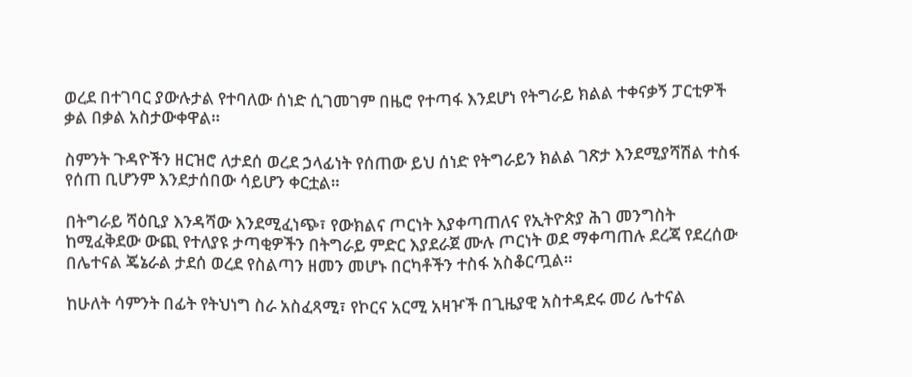ወረደ በተገባር ያውሉታል የተባለው ሰነድ ሲገመገም በዜሮ የተጣፋ እንደሆነ የትግራይ ክልል ተቀናቃኝ ፓርቲዎች ቃል በቃል አስታውቀዋል።

ስምንት ጉዳዮችን ዘርዝሮ ለታደሰ ወረደ ኃላፊነት የሰጠው ይህ ሰነድ የትግራይን ክልል ገጽታ እንደሚያሻሽል ተስፋ የሰጠ ቢሆንም እንደታሰበው ሳይሆን ቀርቷል።

በትግራይ ሻዕቢያ እንዳሻው እንደሚፈነጭ፣ የውክልና ጦርነት እያቀጣጠለና የኢትዮጵያ ሕገ መንግስት ከሚፈቅደው ውጪ የተለያዩ ታጣቂዎችን በትግራይ ምድር እያደራጀ ሙሉ ጦርነት ወደ ማቀጣጠሉ ደረጃ የደረሰው በሌተናል ጄኔራል ታደሰ ወረደ የስልጣን ዘመን መሆኑ በርካቶችን ተስፋ አስቆርጧል።

ከሁለት ሳምንት በፊት የትህነግ ስራ አስፈጻሚ፣ የኮርና አርሚ አዛዦች በጊዜያዊ አስተዳደሩ መሪ ሌተናል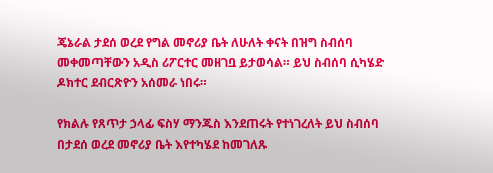ጄኔራል ታደሰ ወረደ የግል መኖሪያ ቤት ለሁለት ቀናት በዝግ ስብሰባ መቀመጣቸውን አዲስ ሪፖርተር መዘገቧ ይታወሳል። ይህ ስብሰባ ሲካሄድ ዶክተር ደብርጽዮን አሰመራ ነበሩ።

የክልሉ የጸጥታ ኃላፊ ፍስሃ ማንጁስ እንደጠሩት የተነገረለት ይህ ስብሰባ በታደሰ ወረደ መኖሪያ ቤት እየተካሄደ ከመገለጹ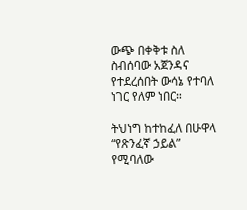ውጭ በቀቅቱ ስለ ስብሰባው አጀንዳና የተደረሰበት ውሳኔ የተባለ ነገር የለም ነበር።

ትህነግ ከተከፈለ በሁዋላ “የጽንፈኛ ኃይል” የሚባለው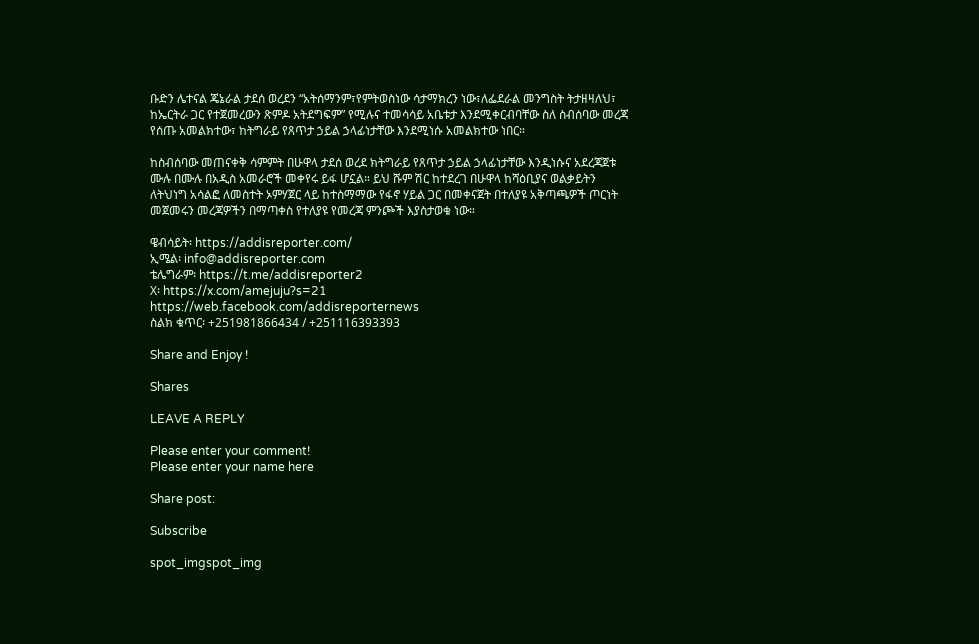ቡድን ሌተናል ጄኔራል ታደሰ ወረደን “አትሰማንም፣የምትወስነው ሳታማክረን ነው፣ለፌደራል መንግስት ትታዘዛለህ፣ ከኤርትራ ጋር የተጀመረውን ጽምዶ አትደግፍም” የሚሉና ተመሳሳይ አቤቱታ እንደሚቀርብባቸው ስለ ስብሰባው መረጃ የሰጡ አመልክተው፣ ከትግራይ የጸጥታ ኃይል ኃላፊነታቸው እንደሚነሱ አመልክተው ነበር።

ከስብሰባው መጠናቀቅ ሳምምት በሁዋላ ታደሰ ወረደ ክትግራይ የጸጥታ ኃይል ኃላፊነታቸው እንዲነሱና አደረጃጀቱ ሙሉ በሙሉ በአዲስ አመራሮች መቀየሩ ይፋ ሆኗል። ይህ ሹም ሽር ከተደረገ በሁዋላ ከሻዕቢያና ወልቃይትን ለትህነግ አሳልፎ ለመስተት ኦምሃጀር ላይ ከተስማማው የፋኖ ሃይል ጋር በመቀናጀት በተለያዩ አቅጣጫዎች ጦርነት መጀመሩን መረጃዎችን በማጣቀስ የተለያዩ የመረጃ ምንጮች እያስታወቁ ነው።

ዌብሳይት፡ https://addisreporter.com/
ኢሜል፡ info@addisreporter.com
ቴሌግራም፡ https://t.me/addisreporter2
X፡ https://x.com/amejuju?s=21
https://web.facebook.com/addisreporternews
ስልክ ቁጥር፡ +251981866434 / +251116393393

Share and Enjoy !

Shares

LEAVE A REPLY

Please enter your comment!
Please enter your name here

Share post:

Subscribe

spot_imgspot_img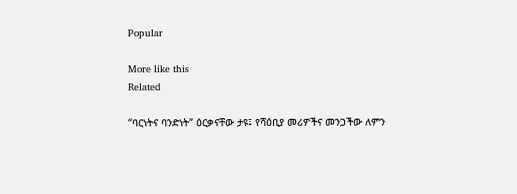Popular

More like this
Related

“ባርነትና ባንድነት” ዕርቃናቸው ታዩ፤ የሻዕቢያ መሪዎችና መንጋችው ለምን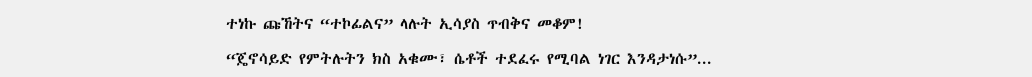ተነኩ ጩኸትና “ተኮፊልና” ላሉት ኢሳያስ ጥብቅና መቆም!

“ጄኖሳይድ የምትሉትን ክስ አቁሙ፣ ሴቶች ተደፈሩ የሚባል ነገር እንዳታነሱ”...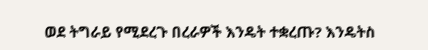ወደ ትግራይ የሚደረጉ በረራዎች እንዴት ተቋረጡ? እንዴትስ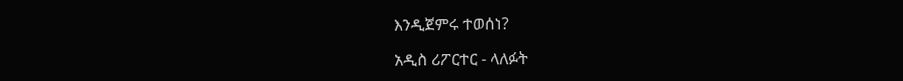እንዲጀምሩ ተወሰነ?

አዲስ ሪፖርተር - ላለፉት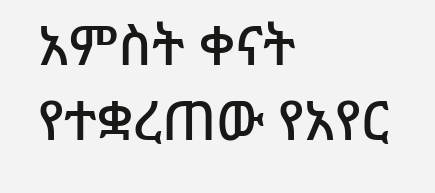አምስት ቀናት የተቋረጠው የአየር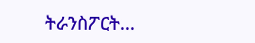ትራንስፖርት...